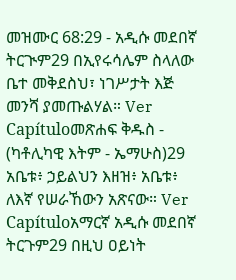መዝሙር 68:29 - አዲሱ መደበኛ ትርጒም29 በኢየሩሳሌም ስላለው ቤተ መቅደስህ፣ ነገሥታት እጅ መንሻ ያመጡልሃል። Ver Capítuloመጽሐፍ ቅዱስ - (ካቶሊካዊ እትም - ኤማሁስ)29 አቤቱ፥ ኃይልህን እዘዝ፥ አቤቱ፥ ለእኛ የሠራኸውን አጽናው። Ver Capítuloአማርኛ አዲሱ መደበኛ ትርጉም29 በዚህ ዐይነት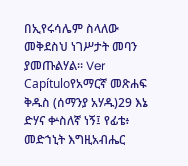በኢየሩሳሌም ስላለው መቅደስህ ነገሥታት መባን ያመጡልሃል። Ver Capítuloየአማርኛ መጽሐፍ ቅዱስ (ሰማንያ አሃዱ)29 እኔ ድሃና ቍስለኛ ነኝ፤ የፊቴ፥ መድኀኒት እግዚአብሔር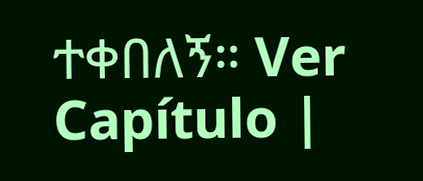ተቀበለኝ። Ver Capítulo |